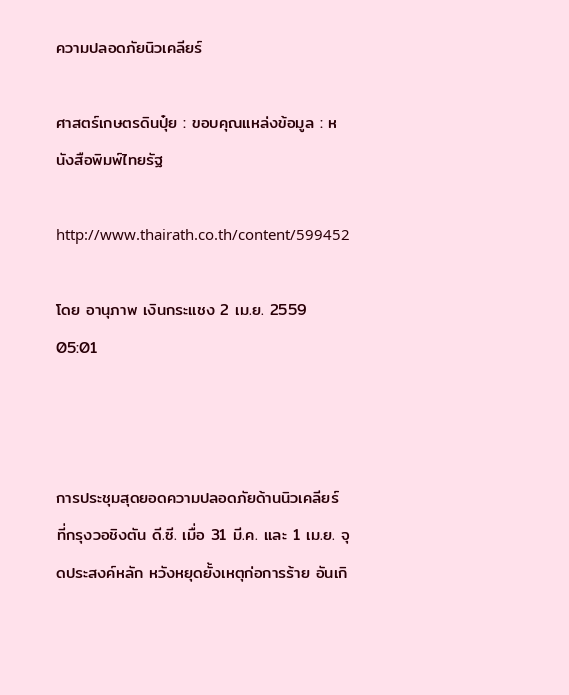ความปลอดภัยนิวเคลียร์

ศาสตร์เกษตรดินปุ๋ย : ขอบคุณแหล่งข้อมูล : หนังสือพิมพ์ไทยรัฐ

http://www.thairath.co.th/content/599452

โดย อานุภาพ เงินกระแชง 2 เม.ย. 2559 05:01



การประชุมสุดยอดความปลอดภัยด้านนิวเคลียร์ ที่กรุงวอชิงตัน ดี.ซี. เมื่อ 31 มี.ค. และ 1 เม.ย. จุดประสงค์หลัก หวังหยุดยั้งเหตุก่อการร้าย อันเกิ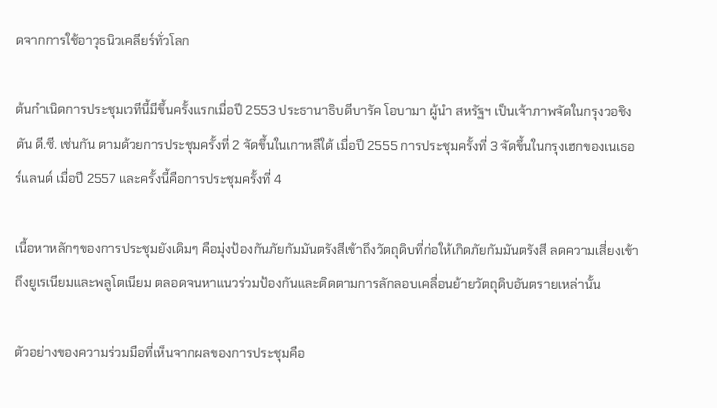ดจากการใช้อาวุธนิวเคลียร์ทั่วโลก

ต้นกำเนิดการประชุมเวทีนี้มีขึ้นครั้งแรกเมื่อปี 2553 ประธานาธิบดีบารัค โอบามา ผู้นำ สหรัฐฯ เป็นเจ้าภาพจัดในกรุงวอชิงตัน ดี.ซี. เช่นกัน ตามด้วยการประชุมครั้งที่ 2 จัดขึ้นในเกาหลีใต้ เมื่อปี 2555 การประชุมครั้งที่ 3 จัดขึ้นในกรุงเฮกของเนเธอร์แลนด์ เมื่อปี 2557 และครั้งนี้คือการประชุมครั้งที่ 4

เนื้อหาหลักๆของการประชุมยังเดิมๆ คือมุ่งป้องกันภัยกัมมันตรังสีเข้าถึงวัตถุดิบที่ก่อให้เกิดภัยกัมมันตรังสี ลดความเสี่ยงเข้าถึงยูเรเนียมและพลูโตเนียม ตลอดจนหาแนวร่วมป้องกันและติดตามการลักลอบเคลื่อนย้ายวัตถุดิบอันตรายเหล่านั้น

ตัวอย่างของความร่วมมือที่เห็นจากผลของการประชุมคือ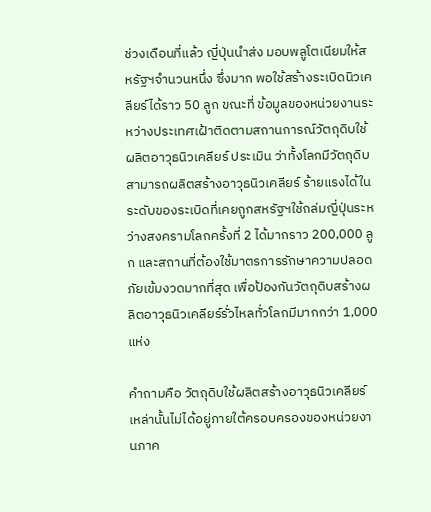ช่วงเดือนที่แล้ว ญี่ปุ่นนำส่ง มอบพลูโตเนียมให้สหรัฐฯจำนวนหนึ่ง ซึ่งมาก พอใช้สร้างระเบิดนิวเคลียร์ได้ราว 50 ลูก ขณะที่ ข้อมูลของหน่วยงานระหว่างประเทศเฝ้าติดตามสถานการณ์วัตถุดิบใช้ผลิตอาวุธนิวเคลียร์ ประเมิน ว่าทั้งโลกมีวัตถุดิบสามารถผลิตสร้างอาวุธนิวเคลียร์ ร้ายแรงได้ในระดับของระเบิดที่เคยถูกสหรัฐฯใช้ถล่มญี่ปุ่นระหว่างสงครามโลกครั้งที่ 2 ได้มากราว 200,000 ลูก และสถานที่ต้องใช้มาตรการรักษาความปลอดภัยเข้มงวดมากที่สุด เพื่อป้องกันวัตถุดิบสร้างผลิตอาวุธนิวเคลียร์รั่วไหลทั่วโลกมีมากกว่า 1,000 แห่ง

คำถามคือ วัตถุดิบใช้ผลิตสร้างอาวุธนิวเคลียร์ เหล่านั้นไม่ได้อยู่ภายใต้ครอบครองของหน่วยงานภาค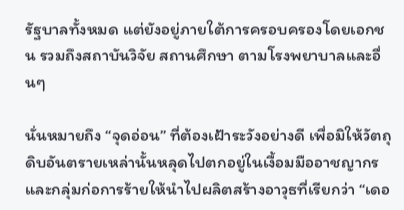รัฐบาลทั้งหมด แต่ยังอยู่ภายใต้การครอบครองโดยเอกชน รวมถึงสถาบันวิจัย สถานศึกษา ตามโรงพยาบาลและอื่นๆ

นั่นหมายถึง “จุดอ่อน” ที่ต้องเฝ้าระวังอย่างดี เพื่อมิให้วัตถุดิบอันตรายเหล่านั้นหลุดไปตกอยู่ในเงื้อมมืออาชญากรและกลุ่มก่อการร้ายให้นำไปผลิตสร้างอาวุธที่เรียกว่า “เดอ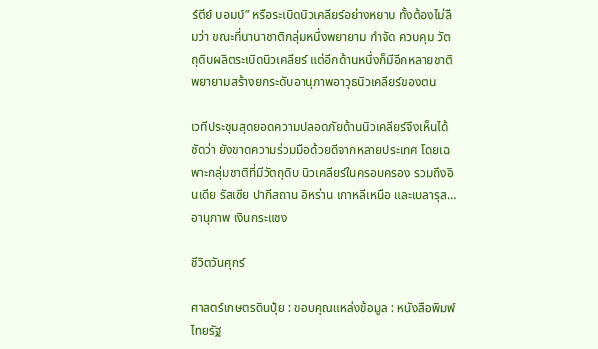ร์ตีย์ บอมบ์” หรือระเบิดนิวเคลียร์อย่างหยาบ ทั้งต้องไม่ลืมว่า ขณะที่นานาชาติกลุ่มหนึ่งพยายาม กำจัด ควบคุม วัตถุดิบผลิตระเบิดนิวเคลียร์ แต่อีกด้านหนึ่งก็มีอีกหลายชาติพยายามสร้างยกระดับอานุภาพอาวุธนิวเคลียร์ของตน

เวทีประชุมสุดยอดความปลอดภัยด้านนิวเคลียร์จึงเห็นได้ชัดว่า ยังขาดความร่วมมือด้วยดีจากหลายประเทศ โดยเฉพาะกลุ่มชาติที่มีวัตถุดิบ นิวเคลียร์ในครอบครอง รวมถึงอินเดีย รัสเซีย ปากีสถาน อิหร่าน เกาหลีเหนือ และเบลารุส…
อานุภาพ เงินกระแชง

ชีวิตวันศุกร์

ศาสตร์เกษตรดินปุ๋ย : ขอบคุณแหล่งข้อมูล : หนังสือพิมพ์ไทยรัฐ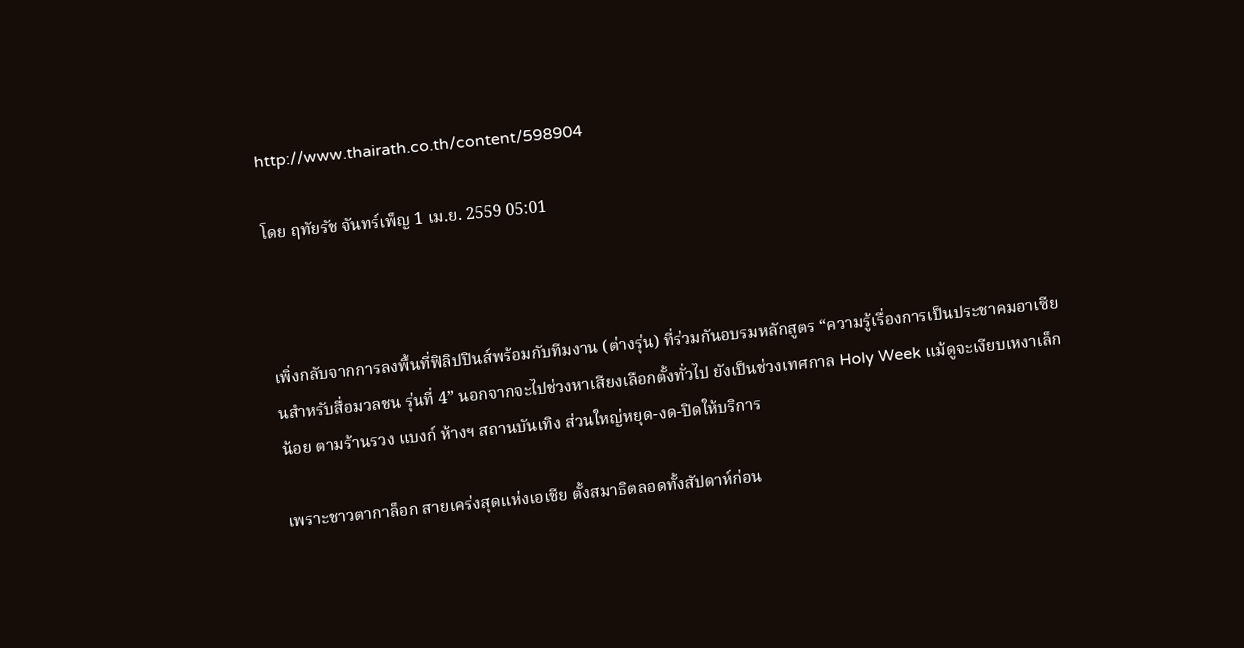http://www.thairath.co.th/content/598904

โดย ฤทัยรัช จันทร์เพ็ญ 1 เม.ย. 2559 05:01



เพิ่งกลับจากการลงพื้นที่ฟิลิปปินส์พร้อมกับทีมงาน (ต่างรุ่น) ที่ร่วมกันอบรมหลักสูตร “ความรู้เรื่องการเป็นประชาคมอาเซียนสำหรับสื่อมวลชน รุ่นที่ 4” นอกจากจะไปช่วงหาเสียงเลือกตั้งทั่วไป ยังเป็นช่วงเทศกาล Holy Week แม้ดูจะเงียบเหงาเล็กน้อย ตามร้านรวง แบงก์ ห้างฯ สถานบันเทิง ส่วนใหญ่หยุด-งด-ปิดให้บริการ

เพราะชาวตากาล็อก สายเคร่งสุดแห่งเอเชีย ตั้งสมาธิตลอดทั้งสัปดาห์ก่อน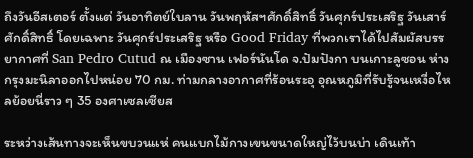ถึงวันอีสเตอร์ ตั้งแต่ วันอาทิตย์ใบลาน วันพฤหัสฯศักดิ์สิทธิ์ วันศุกร์ประเสริฐ วันเสาร์ศักดิ์สิทธิ์ โดยเฉพาะ วันศุกร์ประเสริฐ หรือ Good Friday ที่พวกเราได้ไปสัมผัสบรรยากาศที่ San Pedro Cutud ณ เมืองซาน เฟอร์นันโด จ.ปัมปังกา บนเกาะลูซอน ห่างกรุงมะนิลาออกไปหน่อย 70 กม. ท่ามกลางอากาศที่ร้อนระอุ อุณหภูมิที่รับรู้จนเหงื่อไหลย้อยนี่ราว ๆ 35 องศาเซลเซียส

ระหว่างเส้นทางจะเห็นขบวนแห่ คนแบกไม้กางเขนขนาดใหญ่ไว้บนบ่า เดินเท้า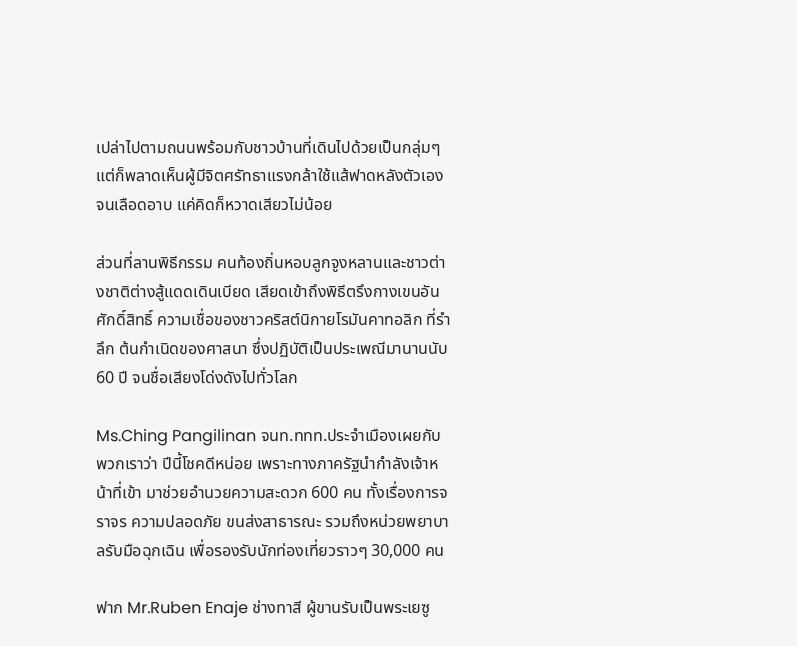เปล่าไปตามถนนพร้อมกับชาวบ้านที่เดินไปด้วยเป็นกลุ่มๆ แต่ก็พลาดเห็นผู้มีจิตศรัทธาแรงกล้าใช้แส้ฟาดหลังตัวเองจนเลือดอาบ แค่คิดก็หวาดเสียวไม่น้อย

ส่วนที่ลานพิธีกรรม คนท้องถิ่นหอบลูกจูงหลานและชาวต่างชาติต่างสู้แดดเดินเบียด เสียดเข้าถึงพิธีตรึงกางเขนอันศักดิ์สิทธิ์ ความเชื่อของชาวคริสต์นิกายโรมันคาทอลิก ที่รำลึก ต้นกำเนิดของศาสนา ซึ่งปฏิบัติเป็นประเพณีมานานนับ 60 ปี จนชื่อเสียงโด่งดังไปทั่วโลก

Ms.Ching Pangilinan จนท.ททท.ประจำเมืองเผยกับพวกเราว่า ปีนี้โชคดีหน่อย เพราะทางภาครัฐนำกำลังเจ้าหน้าที่เข้า มาช่วยอำนวยความสะดวก 600 คน ทั้งเรื่องการจราจร ความปลอดภัย ขนส่งสาธารณะ รวมถึงหน่วยพยาบาลรับมือฉุกเฉิน เพื่อรองรับนักท่องเที่ยวราวๆ 30,000 คน

ฟาก Mr.Ruben Enaje ช่างทาสี ผู้ขานรับเป็นพระเยซู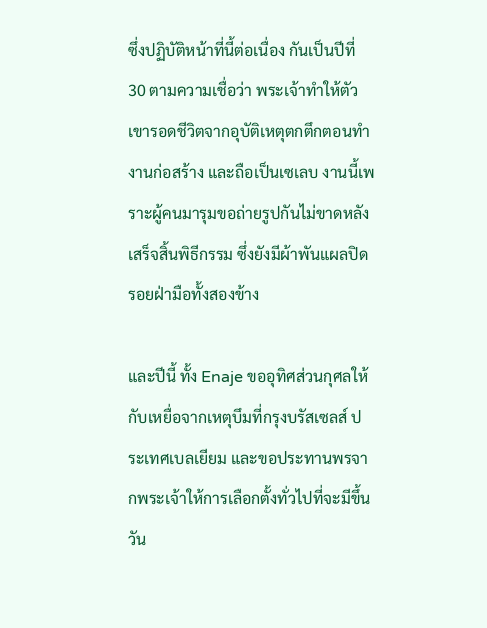ซึ่งปฏิบัติหน้าที่นี้ต่อเนื่อง กันเป็นปีที่ 30 ตามความเชื่อว่า พระเจ้าทำให้ตัวเขารอดชีวิตจากอุบัติเหตุตกตึกตอนทำงานก่อสร้าง และถือเป็นเซเลบ งานนี้เพราะผู้คนมารุมขอถ่ายรูปกันไม่ขาดหลังเสร็จสิ้นพิธีกรรม ซึ่งยังมีผ้าพันแผลปิดรอยฝ่ามือทั้งสองข้าง

และปีนี้ ทั้ง Enaje ขออุทิศส่วนกุศลให้กับเหยื่อจากเหตุบึมที่กรุงบรัสเซลส์ ประเทศเบลเยียม และขอประทานพรจากพระเจ้าให้การเลือกตั้งทั่วไปที่จะมีขึ้นวัน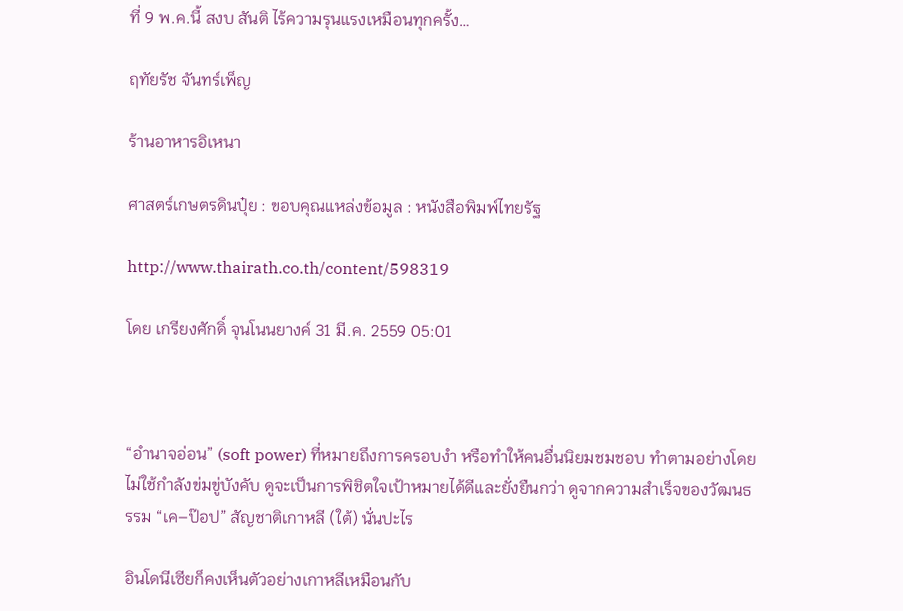ที่ 9 พ.ค.นี้ สงบ สันติ ไร้ความรุนแรงเหมือนทุกครั้ง…

ฤทัยรัช จันทร์เพ็ญ

ร้านอาหารอิเหนา

ศาสตร์เกษตรดินปุ๋ย : ขอบคุณแหล่งข้อมูล : หนังสือพิมพ์ไทยรัฐ

http://www.thairath.co.th/content/598319

โดย เกรียงศักดิ์ จุนโนนยางค์ 31 มี.ค. 2559 05:01



“อำนาจอ่อน” (soft power) ที่หมายถึงการครอบงำ หรือทำให้คนอื่นนิยมชมชอบ ทำตามอย่างโดยไม่ใช้กำลังข่มขู่บังคับ ดูจะเป็นการพิชิตใจเป้าหมายได้ดีและยั่งยืนกว่า ดูจากความสำเร็จของวัฒนธรรม “เค–ป๊อป” สัญชาติเกาหลี (ใต้) นั่นปะไร

อินโดนีเซียก็คงเห็นตัวอย่างเกาหลีเหมือนกับ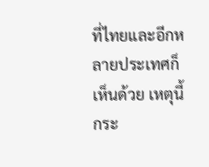ที่ไทยและอีกหลายประเทศก็เห็นด้วย เหตุนี้กระ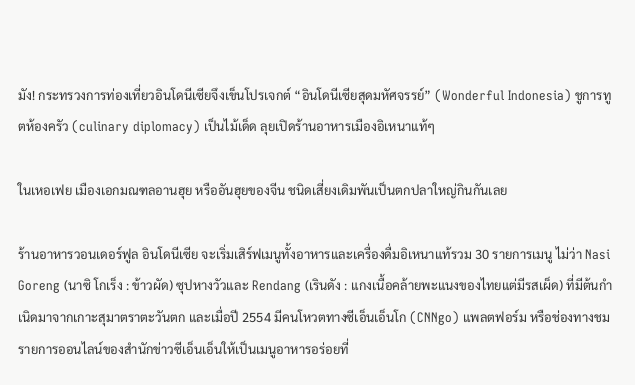มัง! กระทรวงการท่องเที่ยวอินโดนีเซียจึงเข็นโปรเจกต์ “อินโดนีเซียสุดมหัศจรรย์” (Wonderful Indonesia) ชูการทูตห้องครัว (culinary diplomacy) เป็นไม้เด็ด ลุยเปิดร้านอาหารเมืองอิเหนาแท้ๆ

ในเหอเฟย เมืองเอกมณฑลอานฮุย หรืออันฮุยของจีน ชนิดเสี่ยงเดิมพันเป็นตกปลาใหญ่กินกันเลย

ร้านอาหารวอนเดอร์ฟูล อินโดนีเซีย จะเริ่มเสิร์ฟเมนูทั้งอาหารและเครื่องดื่มอิเหนาแท้รวม 30 รายการเมนู ไม่ว่า Nasi Goreng (นาซิ โกเร็ง : ข้าวผัด) ซุปหางวัวและ Rendang (เรินดัง : แกงเนื้อคล้ายพะแนงของไทยแต่มีรสเผ็ด) ที่มีต้นกำเนิดมาจากเกาะสุมาตราตะวันตก และเมื่อปี 2554 มีคนโหวตทางซีเอ็นเอ็นโก (CNNgo) แพลตฟอร์ม หรือช่องทางชมรายการออนไลน์ของสำนักข่าวซีเอ็นเอ็นให้เป็นเมนูอาหารอร่อยที่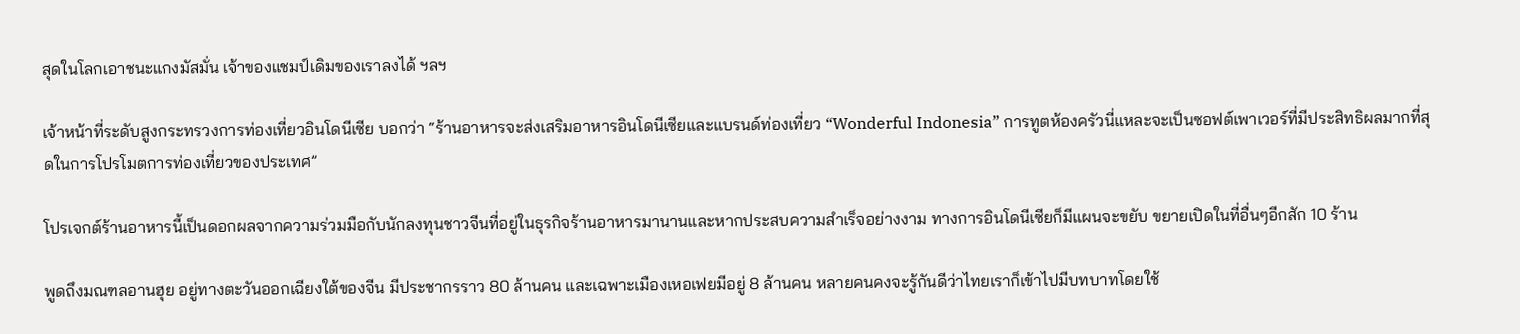สุดในโลกเอาชนะแกงมัสมั่น เจ้าของแชมป์เดิมของเราลงได้ ฯลฯ

เจ้าหน้าที่ระดับสูงกระทรวงการท่องเที่ยวอินโดนีเซีย บอกว่า “ร้านอาหารจะส่งเสริมอาหารอินโดนีเซียและแบรนด์ท่องเที่ยว “Wonderful Indonesia” การทูตห้องครัวนี่แหละจะเป็นซอฟต์เพาเวอร์ที่มีประสิทธิผลมากที่สุดในการโปรโมตการท่องเที่ยวของประเทศ”

โปรเจกต์ร้านอาหารนี้เป็นดอกผลจากความร่วมมือกับนักลงทุนชาวจีนที่อยู่ในธุรกิจร้านอาหารมานานและหากประสบความสำเร็จอย่างงาม ทางการอินโดนีเซียก็มีแผนจะขยับ ขยายเปิดในที่อื่นๆอีกสัก 10 ร้าน

พูดถึงมณฑลอานฮุย อยู่ทางตะวันออกเฉียงใต้ของจีน มีประชากรราว 80 ล้านคน และเฉพาะเมืองเหอเฟยมีอยู่ 8 ล้านคน หลายคนคงจะรู้กันดีว่าไทยเราก็เข้าไปมีบทบาทโดยใช้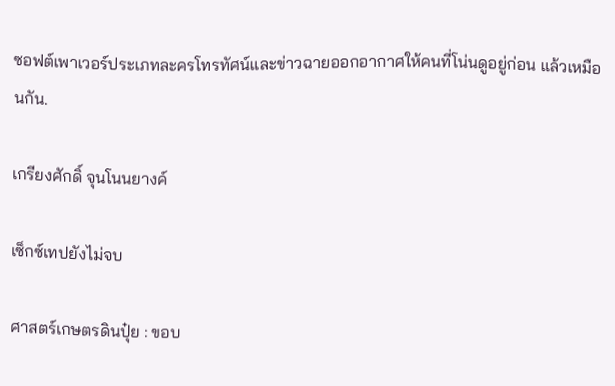ซอฟต์เพาเวอร์ประเภทละครโทรทัศน์และข่าวฉายออกอากาศให้คนที่โน่นดูอยู่ก่อน แล้วเหมือนกัน.

เกรียงศักดิ์ จุนโนนยางค์

เซ็กซ์เทปยังไม่จบ

ศาสตร์เกษตรดินปุ๋ย : ขอบ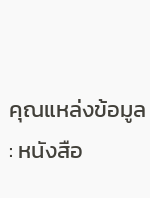คุณแหล่งข้อมูล : หนังสือ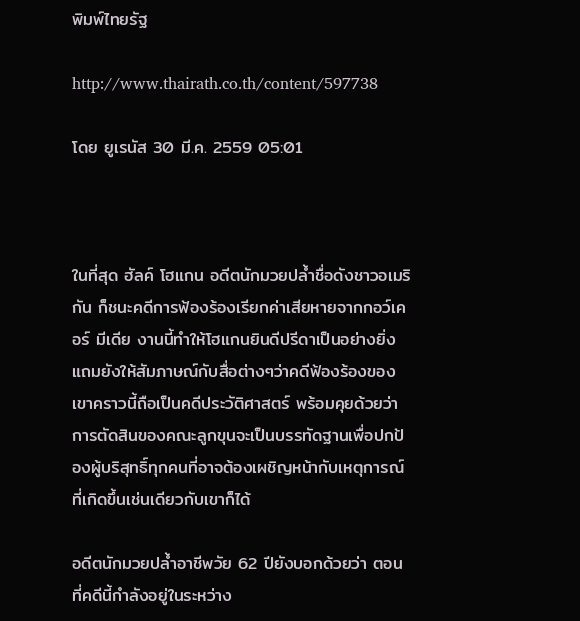พิมพ์ไทยรัฐ

http://www.thairath.co.th/content/597738

โดย ยูเรนัส 30 มี.ค. 2559 05:01



ในที่สุด ฮัลค์ โฮแกน อดีตนักมวยปล้ำชื่อดังชาวอเมริกัน ก็ชนะคดีการฟ้องร้องเรียกค่าเสียหายจากกอว์เคอร์ มีเดีย งานนี้ทำให้โฮแกนยินดีปรีดาเป็นอย่างยิ่ง แถมยังให้สัมภาษณ์กับสื่อต่างๆว่าคดีฟ้องร้องของเขาคราวนี้ถือเป็นคดีประวัติศาสตร์ พร้อมคุยด้วยว่า การตัดสินของคณะลูกขุนจะเป็นบรรทัดฐานเพื่อปกป้องผู้บริสุทธิ์ทุกคนที่อาจต้องเผชิญหน้ากับเหตุการณ์ที่เกิดขึ้นเช่นเดียวกับเขาก็ได้

อดีตนักมวยปล้ำอาชีพวัย 62 ปียังบอกด้วยว่า ตอนที่คดีนี้กำลังอยู่ในระหว่าง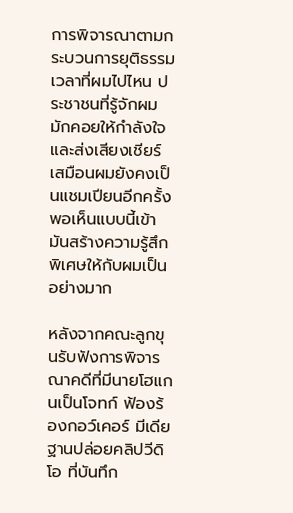การพิจารณาตามกระบวนการยุติธรรม เวลาที่ผมไปไหน ประชาชนที่รู้จักผมมักคอยให้กำลังใจและส่งเสียงเชียร์เสมือนผมยังคงเป็นแชมเปียนอีกครั้ง พอเห็นแบบนี้เข้า มันสร้างความรู้สึกพิเศษให้กับผมเป็นอย่างมาก

หลังจากคณะลูกขุนรับฟังการพิจารณาคดีที่มีนายโฮแกนเป็นโจทก์ ฟ้องร้องกอว์เคอร์ มีเดียฐานปล่อยคลิปวีดิโอ ที่บันทึก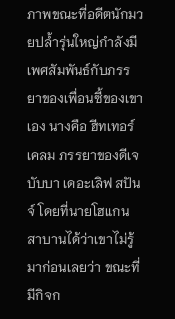ภาพขณะที่อดีตนักมวยปล้ำรุ่นใหญ่กำลังมีเพศสัมพันธ์กับภรรยาของเพื่อนซี้ของเขาเอง นางคือ ฮีทเทอร์ เคลม ภรรยาของดีเจ บับบา เดอะเลิฟ สปันจ์ โดยที่นายโฮแกนสาบานได้ว่าเขาไม่รู้มาก่อนเลยว่า ขณะที่มีกิจก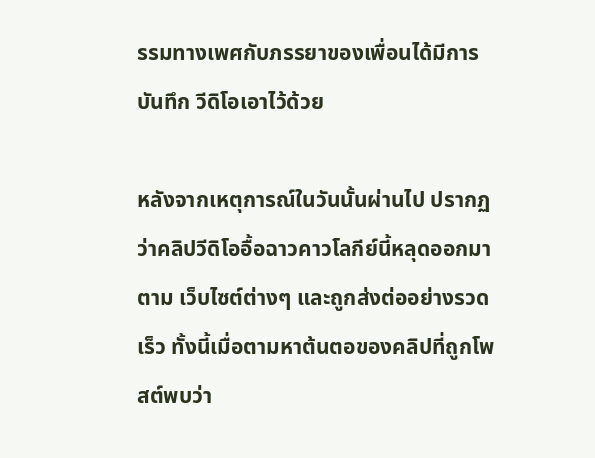รรมทางเพศกับภรรยาของเพื่อนได้มีการบันทึก วีดิโอเอาไว้ด้วย

หลังจากเหตุการณ์ในวันนั้นผ่านไป ปรากฏว่าคลิปวีดิโออื้อฉาวคาวโลกีย์นี้หลุดออกมาตาม เว็บไซต์ต่างๆ และถูกส่งต่ออย่างรวดเร็ว ทั้งนี้เมื่อตามหาต้นตอของคลิปที่ถูกโพสต์พบว่า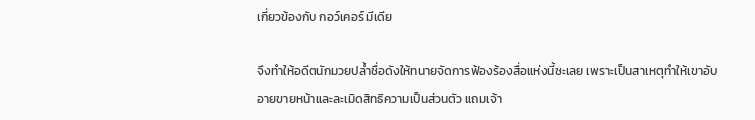เกี่ยวข้องกับ กอว์เคอร์ มีเดีย

จึงทำให้อดีตนักมวยปล้ำชื่อดังให้ทนายจัดการฟ้องร้องสื่อแห่งนี้ซะเลย เพราะเป็นสาเหตุทำให้เขาอับอายขายหน้าและละเมิดสิทธิความเป็นส่วนตัว แถมเจ้า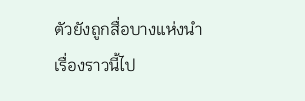ตัวยังถูกสื่อบางแห่งนำเรื่องราวนี้ไป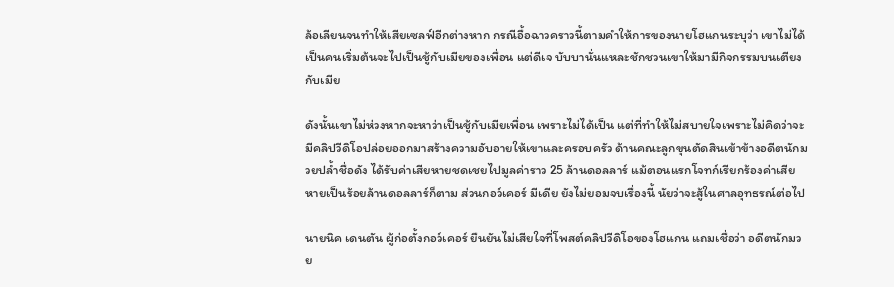ล้อเลียนจนทำให้เสียเซลฟ์อีกต่างหาก กรณีอื้อฉาวคราวนี้ตามคำให้การของนายโฮแกนระบุว่า เขาไม่ได้เป็นคนเริ่มต้นจะไปเป็นชู้กับเมียของเพื่อน แต่ดีเจ บับบานั่นแหละชักชวนเขาให้มามีกิจกรรมบนเตียงกับเมีย

ดังนั้นเขาไม่ห่วงหากจะหาว่าเป็นชู้กับเมียเพื่อน เพราะไม่ได้เป็น แต่ที่ทำให้ไม่สบายใจเพราะไม่คิดว่าจะมีคลิปวีดิโอปล่อยออกมาสร้างความอับอายให้เขาและครอบครัว ด้านคณะลูกขุนตัดสินเข้าข้างอดีตนักมวยปล้ำชื่อดัง ได้รับค่าเสียหายชดเชยไปมูลค่าราว 25 ล้านดอลลาร์ แม้ตอนแรกโจทก์เรียกร้องค่าเสียหายเป็นร้อยล้านดอลลาร์ก็ตาม ส่วนกอว์เคอร์ มีเดีย ยังไม่ยอมจบเรื่องนี้ นัยว่าจะสู้ในศาลอุทธรณ์ต่อไป

นายนิค เดนตัน ผู้ก่อตั้งกอว์เคอร์ ยืนยันไม่เสียใจที่โพสต์คลิปวีดิโอของโฮแกน แถมเชื่อว่า อดีตนักมวย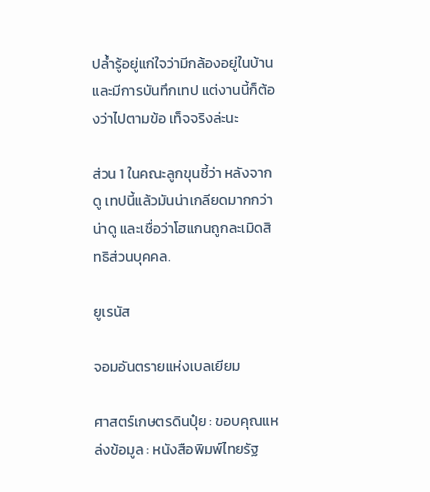ปล้ำรู้อยู่แก่ใจว่ามีกล้องอยู่ในบ้านและมีการบันทึกเทป แต่งานนี้ก็ต้องว่าไปตามข้อ เท็จจริงล่ะนะ

ส่วน 1 ในคณะลูกขุนชี้ว่า หลังจากดู เทปนี้แล้วมันน่าเกลียดมากกว่าน่าดู และเชื่อว่าโฮแกนถูกละเมิดสิทธิส่วนบุคคล.

ยูเรนัส

จอมอันตรายแห่งเบลเยียม

ศาสตร์เกษตรดินปุ๋ย : ขอบคุณแหล่งข้อมูล : หนังสือพิมพ์ไทยรัฐ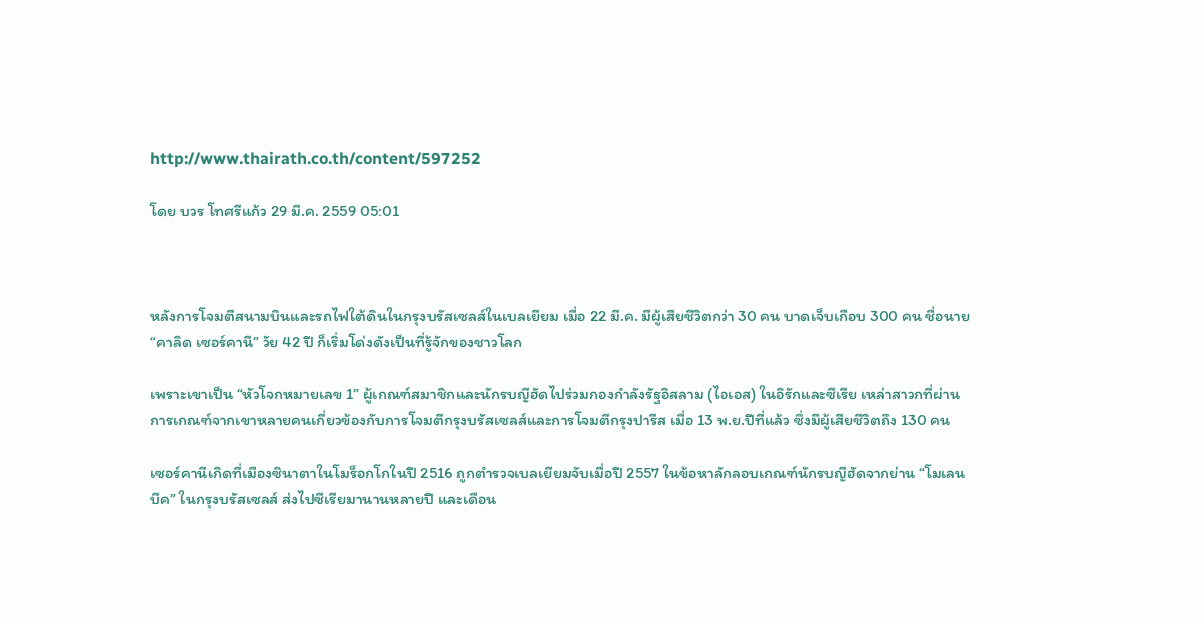http://www.thairath.co.th/content/597252

โดย บวร โทศรีแก้ว 29 มี.ค. 2559 05:01



หลังการโจมตีสนามบินและรถไฟใต้ดินในกรุงบรัสเซลส์ในเบลเยียม เมื่อ 22 มี.ค. มีผู้เสียชีวิตกว่า 30 คน บาดเจ็บเกือบ 300 คน ชื่อนาย “คาลิด เซอร์คานี” วัย 42 ปี ก็เริ่มโด่งดังเป็นที่รู้จักของชาวโลก

เพราะเขาเป็น “หัวโจกหมายเลข 1” ผู้เกณฑ์สมาชิกและนักรบญีฮัดไปร่วมกองกำลังรัฐอิสลาม (ไอเอส) ในอิรักและซีเรีย เหล่าสาวกที่ผ่านการเกณฑ์จากเขาหลายคนเกี่ยวข้องกับการโจมตีกรุงบรัสเซลส์และการโจมตีกรุงปารีส เมื่อ 13 พ.ย.ปีที่แล้ว ซึ่งมีผู้เสียชีวิตถึง 130 คน

เซอร์คานีเกิดที่เมืองซินาตาในโมร็อกโกในปี 2516 ถูกตำรวจเบลเยียมจับเมื่อปี 2557 ในข้อหาลักลอบเกณฑ์นักรบญีฮัดจากย่าน “โมเลนบีค” ในกรุงบรัสเซลส์ ส่งไปซีเรียมานานหลายปี และเดือน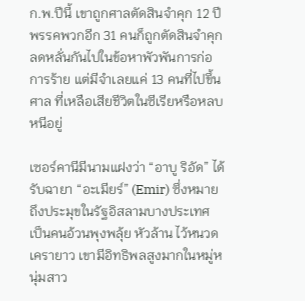ก.พ.ปีนี้ เขาถูกศาลตัดสินจำคุก 12 ปี พรรคพวกอีก 31 คนก็ถูกตัดสินจำคุกลดหลั่นกันไปในข้อหาพัวพันการก่อการร้าย แต่มีจำเลยแค่ 13 คนที่ไปขึ้นศาล ที่เหลือเสียชีวิตในซีเรียหรือหลบหนีอยู่

เซอร์คานีมีนามแฝงว่า “อาบู ริอัด” ได้รับฉายา “อะเมียร์” (Emir) ซึ่งหมายถึงประมุขในรัฐอิสลามบางประเทศ เป็นคนอ้วนพุงพลุ้ย หัวล้าน ไว้หนวดเครายาว เขามีอิทธิพลสูงมากในหมู่หนุ่มสาว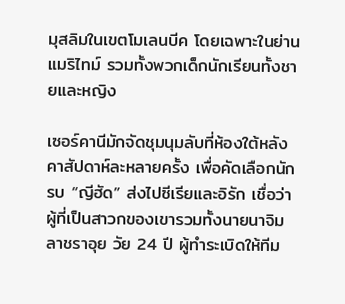มุสลิมในเขตโมเลนบีค โดยเฉพาะในย่านแมริไทม์ รวมทั้งพวกเด็กนักเรียนทั้งชายและหญิง

เซอร์คานีมักจัดชุมนุมลับที่ห้องใต้หลังคาสัปดาห์ละหลายครั้ง เพื่อคัดเลือกนักรบ “ญีฮัด” ส่งไปซีเรียและอิรัก เชื่อว่าผู้ที่เป็นสาวกของเขารวมทั้งนายนาจิม ลาชราอุย วัย 24 ปี ผู้ทำระเบิดให้ทีม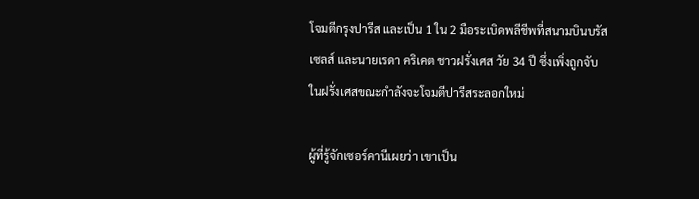โจมตีกรุงปารีส และเป็น 1 ใน 2 มือระเบิดพลีชีพที่สนามบินบรัสเซลส์ และนายเรดา คริเคต ชาวฝรั่งเศส วัย 34 ปี ซึ่งเพิ่งถูกจับในฝรั่งเศสขณะกำลังจะโจมตีปารีสระลอกใหม่

ผู้ที่รู้จักเซอร์คานีเผยว่า เขาเป็น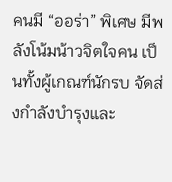คนมี “ออร่า” พิเศษ มีพลังโน้มน้าวจิตใจคน เป็นทั้งผู้เกณฑ์นักรบ จัดส่งกำลังบำรุงและ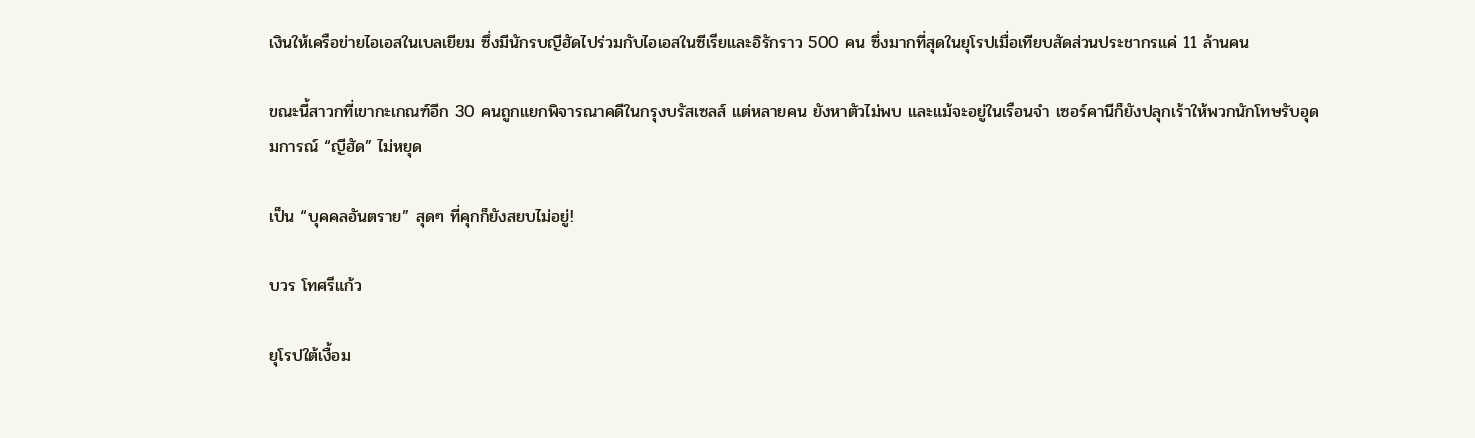เงินให้เครือข่ายไอเอสในเบลเยียม ซึ่งมีนักรบญีฮัดไปร่วมกับไอเอสในซีเรียและอิรักราว 500 คน ซึ่งมากที่สุดในยุโรปเมื่อเทียบสัดส่วนประชากรแค่ 11 ล้านคน

ขณะนี้สาวกที่เขากะเกณฑ์อีก 30 คนถูกแยกพิจารณาคดีในกรุงบรัสเซลส์ แต่หลายคน ยังหาตัวไม่พบ และแม้จะอยู่ในเรือนจำ เซอร์คานีก็ยังปลุกเร้าให้พวกนักโทษรับอุดมการณ์ “ญีฮัด” ไม่หยุด

เป็น “บุคคลอันตราย” สุดๆ ที่คุกก็ยังสยบไม่อยู่!

บวร โทศรีแก้ว

ยุโรปใต้เงื้อม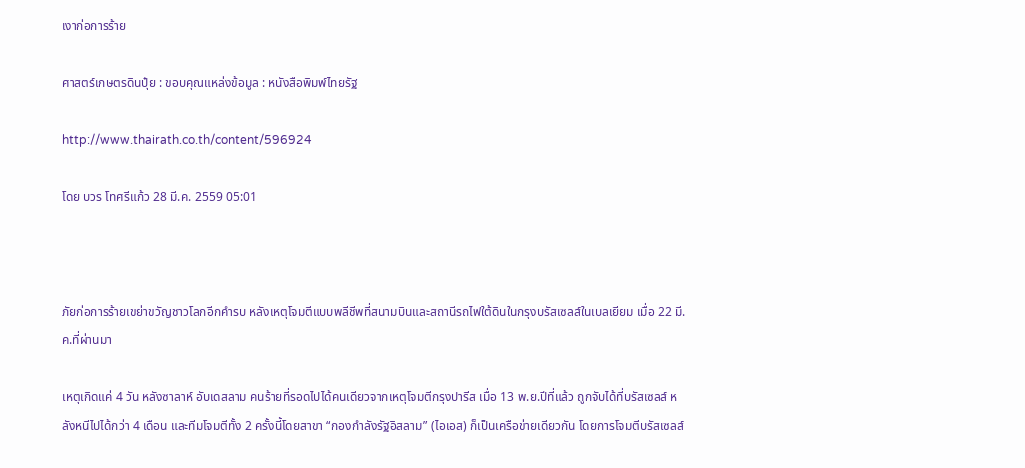เงาก่อการร้าย

ศาสตร์เกษตรดินปุ๋ย : ขอบคุณแหล่งข้อมูล : หนังสือพิมพ์ไทยรัฐ

http://www.thairath.co.th/content/596924

โดย บวร โทศรีแก้ว 28 มี.ค. 2559 05:01



ภัยก่อการร้ายเขย่าขวัญชาวโลกอีกคำรบ หลังเหตุโจมตีแบบพลีชีพที่สนามบินและสถานีรถไฟใต้ดินในกรุงบรัสเซลส์ในเบลเยียม เมื่อ 22 มี.ค.ที่ผ่านมา

เหตุเกิดแค่ 4 วัน หลังซาลาห์ อับเดสลาม คนร้ายที่รอดไปได้คนเดียวจากเหตุโจมตีกรุงปารีส เมื่อ 13 พ.ย.ปีที่แล้ว ถูกจับได้ที่บรัสเซลส์ หลังหนีไปได้กว่า 4 เดือน และทีมโจมตีทั้ง 2 ครั้งนี้โดยสาขา “กองกำลังรัฐอิสลาม” (ไอเอส) ก็เป็นเครือข่ายเดียวกัน โดยการโจมตีบรัสเซลส์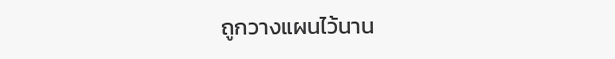ถูกวางแผนไว้นาน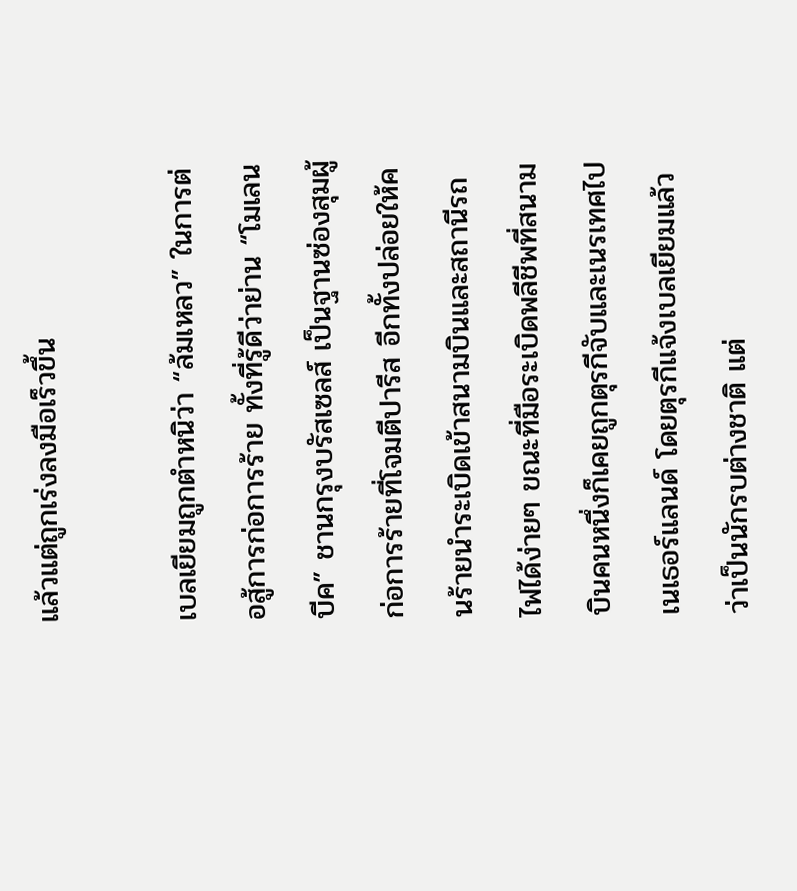แล้วแต่ถูกเร่งลงมือเร็วขึ้น

เบลเยียมถูกตำหนิว่า “ล้มเหลว” ในการต่อสู้การก่อการร้าย ทั้งที่รู้ดีว่าย่าน “โมเลนบีค” ชานกรุงบรัสเซลส์ เป็นฐานซ่องสุมผู้ก่อการร้ายที่โจมตีปารีส อีกทั้งปล่อยให้คนร้ายนำระเบิดเข้าสนามบินและสถานีรถไฟได้ง่ายๆ ขณะที่มือระเบิดพลีชีพที่สนามบินคนหนึ่งก็เคยถูกตุรกีจับและเนรเทศไปเนเธอร์แลนด์ โดยตุรกีแจ้งเบลเยียมแล้วว่าเป็นนักรบต่างชาติ แต่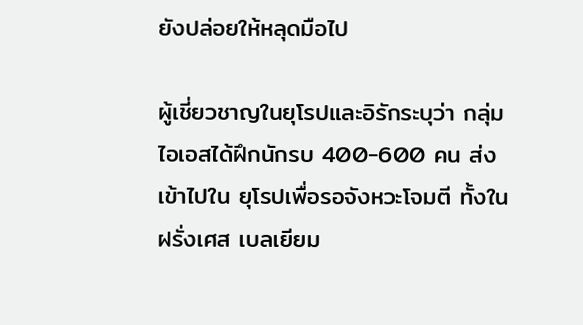ยังปล่อยให้หลุดมือไป

ผู้เชี่ยวชาญในยุโรปและอิรักระบุว่า กลุ่มไอเอสได้ฝึกนักรบ 400-600 คน ส่งเข้าไปใน ยุโรปเพื่อรอจังหวะโจมตี ทั้งในฝรั่งเศส เบลเยียม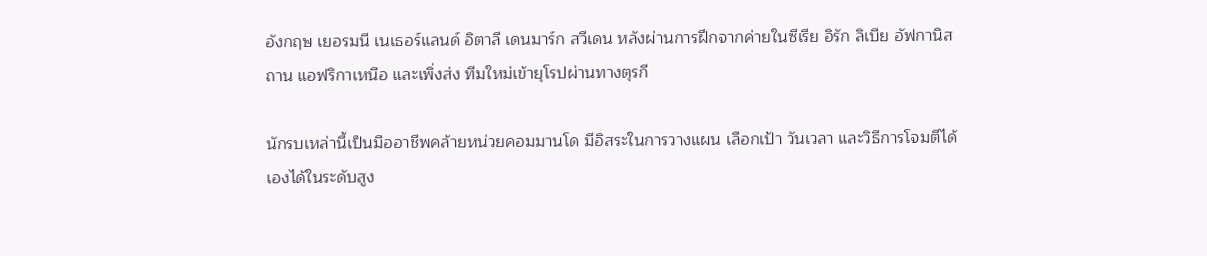อังกฤษ เยอรมนี เนเธอร์แลนด์ อิตาลี เดนมาร์ก สวีเดน หลังผ่านการฝึกจากค่ายในซีเรีย อิรัก ลิเบีย อัฟกานิสถาน แอฟริกาเหนือ และเพิ่งส่ง ทีมใหม่เข้ายุโรปผ่านทางตุรกี

นักรบเหล่านี้เป็นมืออาชีพคล้ายหน่วยคอมมานโด มีอิสระในการวางแผน เลือกเป้า วันเวลา และวิธีการโจมตีได้เองได้ในระดับสูง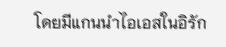โดยมีแกนนำไอเอสในอิรัก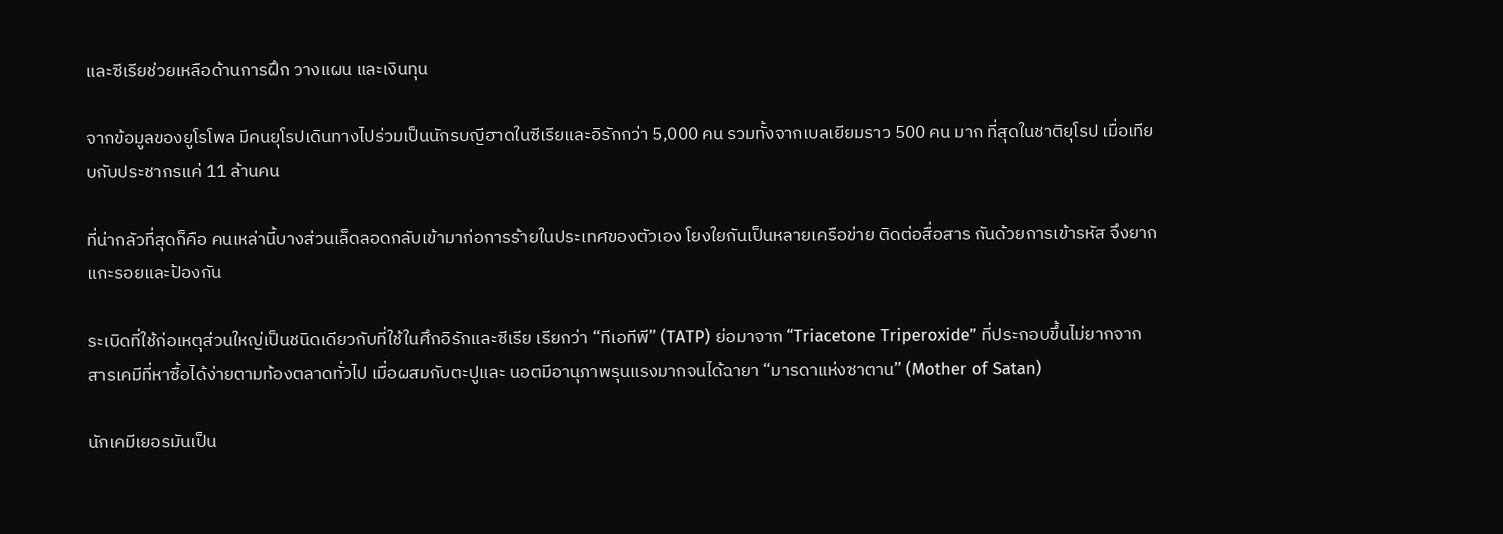และซีเรียช่วยเหลือด้านการฝึก วางแผน และเงินทุน

จากข้อมูลของยูโรโพล มีคนยุโรปเดินทางไปร่วมเป็นนักรบญีฮาดในซีเรียและอิรักกว่า 5,000 คน รวมทั้งจากเบลเยียมราว 500 คน มาก ที่สุดในชาติยุโรป เมื่อเทียบกับประชากรแค่ 11 ล้านคน

ที่น่ากลัวที่สุดก็คือ คนเหล่านี้บางส่วนเล็ดลอดกลับเข้ามาก่อการร้ายในประเทศของตัวเอง โยงใยกันเป็นหลายเครือข่าย ติดต่อสื่อสาร กันด้วยการเข้ารหัส จึงยากแกะรอยและป้องกัน

ระเบิดที่ใช้ก่อเหตุส่วนใหญ่เป็นชนิดเดียวกับที่ใช้ในศึกอิรักและซีเรีย เรียกว่า “ทีเอทีพี” (TATP) ย่อมาจาก “Triacetone Triperoxide” ที่ประกอบขึ้นไม่ยากจากสารเคมีที่หาซื้อได้ง่ายตามท้องตลาดทั่วไป เมื่อผสมกับตะปูและ นอตมีอานุภาพรุนแรงมากจนได้ฉายา “มารดาแห่งซาตาน” (Mother of Satan)

นักเคมีเยอรมันเป็น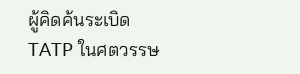ผู้คิดค้นระเบิด TATP ในศตวรรษ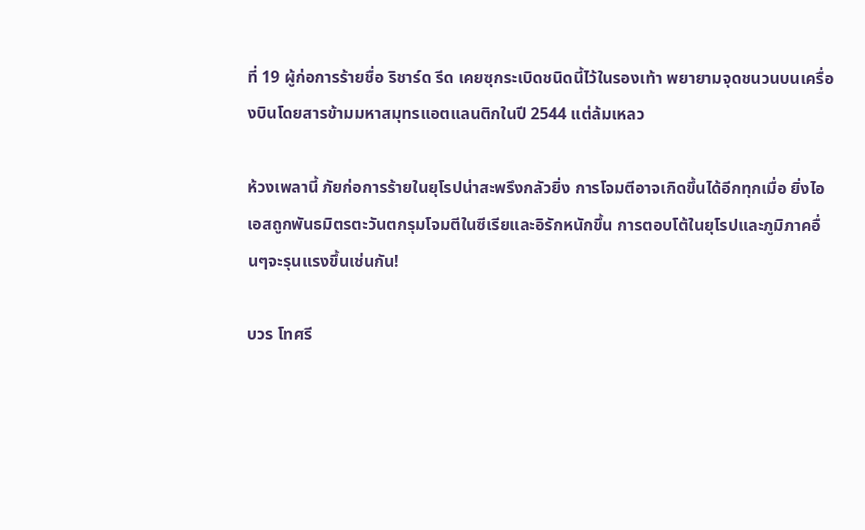ที่ 19 ผู้ก่อการร้ายชื่อ ริชาร์ด รีด เคยซุกระเบิดชนิดนี้ไว้ในรองเท้า พยายามจุดชนวนบนเครื่องบินโดยสารข้ามมหาสมุทรแอตแลนติกในปี 2544 แต่ล้มเหลว

ห้วงเพลานี้ ภัยก่อการร้ายในยุโรปน่าสะพรึงกลัวยิ่ง การโจมตีอาจเกิดขึ้นได้อีกทุกเมื่อ ยิ่งไอเอสถูกพันธมิตรตะวันตกรุมโจมตีในซีเรียและอิรักหนักขึ้น การตอบโต้ในยุโรปและภูมิภาคอื่นๆจะรุนแรงขึ้นเช่นกัน!

บวร โทศรี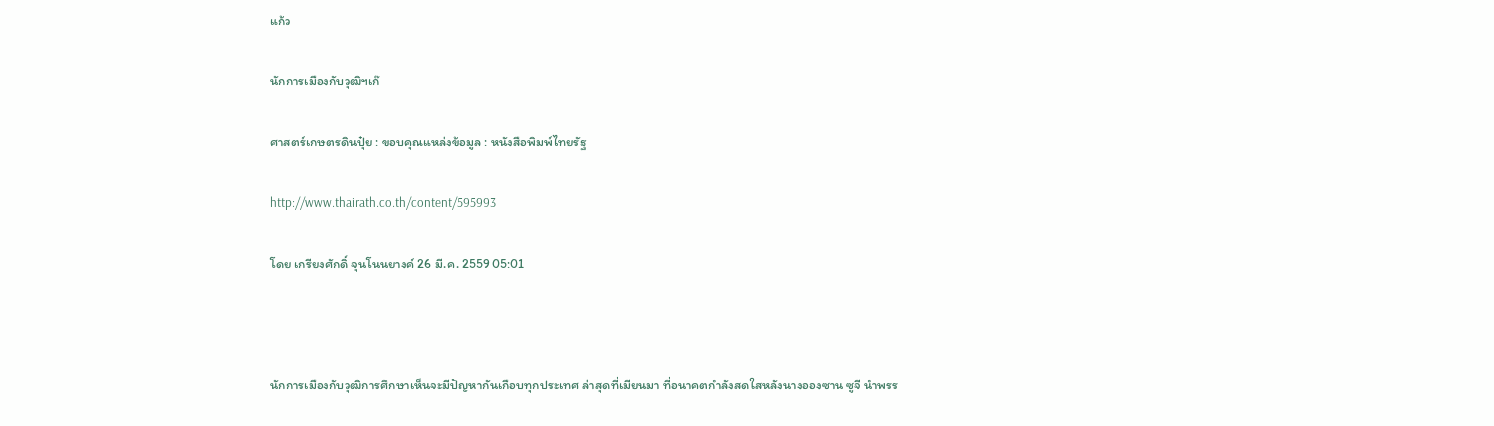แก้ว

นักการเมืองกับวุฒิฯเก๊

ศาสตร์เกษตรดินปุ๋ย : ขอบคุณแหล่งข้อมูล : หนังสือพิมพ์ไทยรัฐ

http://www.thairath.co.th/content/595993

โดย เกรียงศักดิ์ จุนโนนยางค์ 26 มี.ค. 2559 05:01



นักการเมืองกับวุฒิการศึกษาเห็นจะมีปัญหากันเกือบทุกประเทศ ล่าสุดที่เมียนมา ที่อนาคตกำลังสดใสหลังนางอองซาน ซูจี นำพรร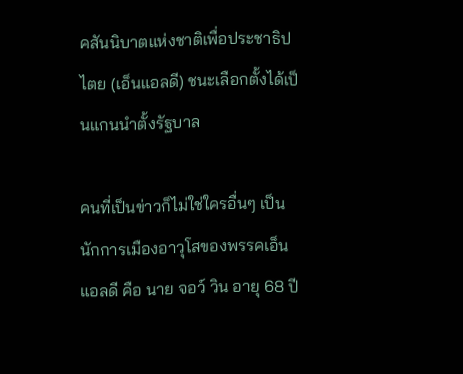คสันนิบาตแห่งชาติเพื่อประชาธิปไตย (เอ็นแอลดี) ชนะเลือกตั้งได้เป็นแกนนำตั้งรัฐบาล

คนที่เป็นข่าวก็ไม่ใช่ใครอื่นๆ เป็นนักการเมืองอาวุโสของพรรคเอ็นแอลดี คือ นาย จอว์ วิน อายุ 68 ปี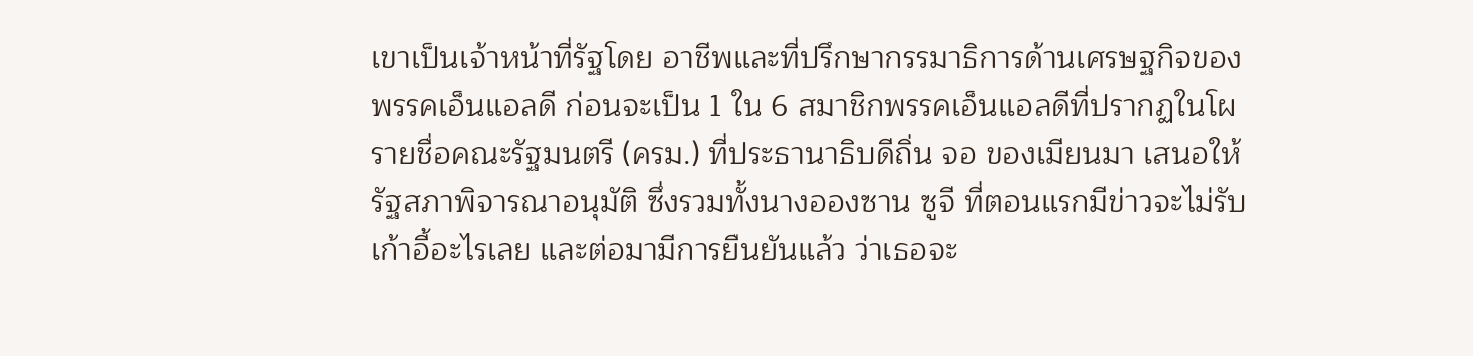เขาเป็นเจ้าหน้าที่รัฐโดย อาชีพและที่ปรึกษากรรมาธิการด้านเศรษฐกิจของพรรคเอ็นแอลดี ก่อนจะเป็น 1 ใน 6 สมาชิกพรรคเอ็นแอลดีที่ปรากฏในโผรายชื่อคณะรัฐมนตรี (ครม.) ที่ประธานาธิบดีถิ่น จอ ของเมียนมา เสนอให้รัฐสภาพิจารณาอนุมัติ ซึ่งรวมทั้งนางอองซาน ซูจี ที่ตอนแรกมีข่าวจะไม่รับเก้าอี้อะไรเลย และต่อมามีการยืนยันแล้ว ว่าเธอจะ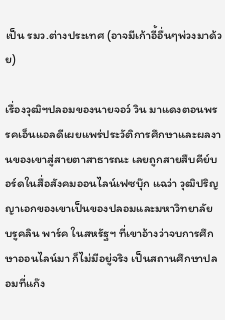เป็น รมว.ต่างประเทศ (อาจมีเก้าอี้อื่นๆพ่วงมาด้วย)

เรื่องวุฒิฯปลอมของนายจอว์ วิน มาแดงตอนพรรคเอ็นแอลดีเผยแพร่ประวัติการศึกษาและผลงานของเขาสู่สายตาสาธารณะ เลยถูกสายสืบคีย์บอร์ดในสื่อสังคมออนไลน์เฟซบุ๊ก แฉว่า วุฒิปริญญาเอกของเขาเป็นของปลอมและมหาวิทยาลัย บรูคลิน พาร์ค ในสหรัฐฯ ที่เขาอ้างว่าจบการศึกษาออนไลน์มา ก็ไม่มีอยู่จริง เป็นสถานศึกษาปลอมที่แก๊ง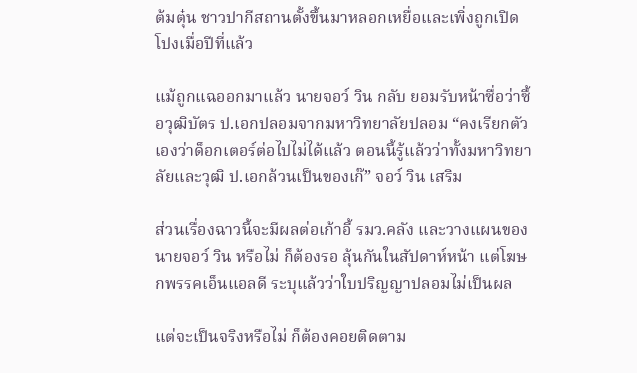ต้มตุ๋น ชาวปากีสถานตั้งขึ้นมาหลอกเหยื่อและเพิ่งถูกเปิดโปงเมื่อปีที่แล้ว

แม้ถูกแฉออกมาแล้ว นายจอว์ วิน กลับ ยอมรับหน้าซื่อว่าซื้อวุฒิบัตร ป.เอกปลอมจากมหาวิทยาลัยปลอม “คงเรียกตัวเองว่าด็อกเตอร์ต่อไปไม่ได้แล้ว ตอนนี้รู้แล้วว่าทั้งมหาวิทยาลัยและวุฒิ ป.เอกล้วนเป็นของเก๊” จอว์ วิน เสริม

ส่วนเรื่องฉาวนี้จะมีผลต่อเก้าอี้ รมว.คลัง และวางแผนของนายจอว์ วิน หรือไม่ ก็ต้องรอ ลุ้นกันในสัปดาห์หน้า แต่โฆษกพรรคเอ็นแอลดี ระบุแล้วว่าใบปริญญาปลอมไม่เป็นผล

แต่จะเป็นจริงหรือไม่ ก็ต้องคอยติดตาม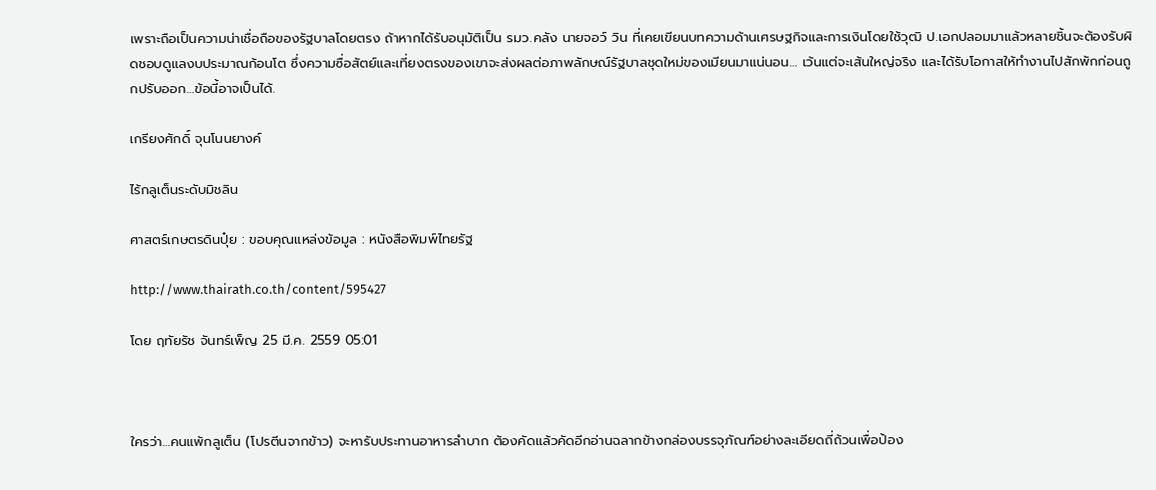เพราะถือเป็นความน่าเชื่อถือของรัฐบาลโดยตรง ถ้าหากได้รับอนุมัติเป็น รมว.คลัง นายจอว์ วิน ที่เคยเขียนบทความด้านเศรษฐกิจและการเงินโดยใช้วุฒิ ป.เอกปลอมมาแล้วหลายชิ้นจะต้องรับผิดชอบดูแลงบประมาณก้อนโต ซึ่งความซื่อสัตย์และเที่ยงตรงของเขาจะส่งผลต่อภาพลักษณ์รัฐบาลชุดใหม่ของเมียนมาแน่นอน… เว้นแต่จะเส้นใหญ่จริง และได้รับโอกาสให้ทำงานไปสักพักก่อนถูกปรับออก…ข้อนี้อาจเป็นได้.

เกรียงศักดิ์ จุนโนนยางค์

ไร้กลูเต็นระดับมิชลิน

ศาสตร์เกษตรดินปุ๋ย : ขอบคุณแหล่งข้อมูล : หนังสือพิมพ์ไทยรัฐ

http://www.thairath.co.th/content/595427

โดย ฤทัยรัช จันทร์เพ็ญ 25 มี.ค. 2559 05:01



ใครว่า…คนแพ้กลูเต็น (โปรตีนจากข้าว) จะหารับประทานอาหารลำบาก ต้องคัดแล้วคัดอีกอ่านฉลากข้างกล่องบรรจุภัณฑ์อย่างละเอียดถี่ถ้วนเพื่อป้อง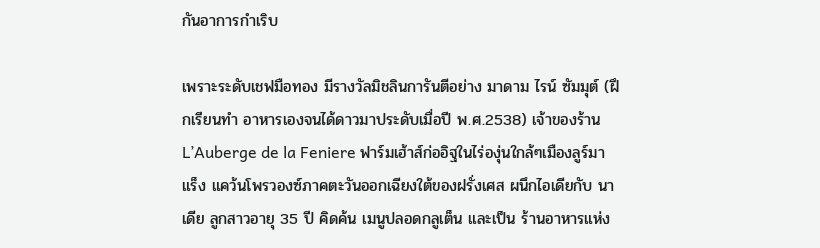กันอาการกำเริบ

เพราะระดับเชฟมือทอง มีรางวัลมิชลินการันตีอย่าง มาดาม ไรน์ ซัมมุต์ (ฝึกเรียนทำ อาหารเองจนได้ดาวมาประดับเมื่อปี พ.ศ.2538) เจ้าของร้าน L’Auberge de la Feniere ฟาร์มเฮ้าส์ก่ออิฐในไร่องุ่นใกล้ๆเมืองลูร์มาแร็ง แคว้นโพรวองซ์ภาคตะวันออกเฉียงใต้ของฝรั่งเศส ผนึกไอเดียกับ นาเดีย ลูกสาวอายุ 35 ปี คิดค้น เมนูปลอดกลูเต็น และเป็น ร้านอาหารแห่ง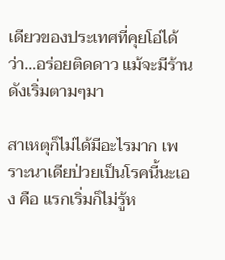เดียวของประเทศที่คุยโอ่ได้ว่า…อร่อยติดดาว แม้จะมีร้านดังเริ่มตามๆมา

สาเหตุก็ไม่ได้มีอะไรมาก เพราะนาเดียป่วยเป็นโรคนี้นะเอง คือ แรกเริ่มก็ไม่รู้ห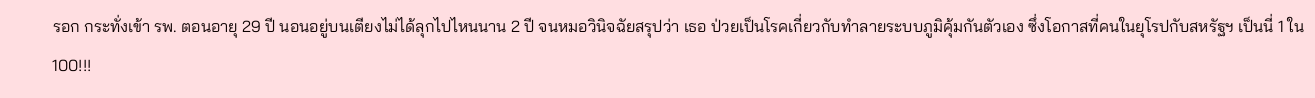รอก กระทั่งเข้า รพ. ตอนอายุ 29 ปี นอนอยู่บนเตียงไม่ได้ลุกไปไหนนาน 2 ปี จนหมอวินิจฉัยสรุปว่า เธอ ป่วยเป็นโรคเกี่ยวกับทำลายระบบภูมิคุ้มกันตัวเอง ซึ่งโอกาสที่คนในยุโรปกับสหรัฐฯ เป็นนี่ 1 ใน 100!!!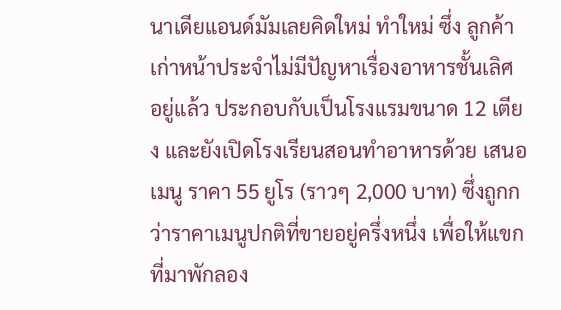นาเดียแอนด์มัมเลยคิดใหม่ ทำใหม่ ซึ่ง ลูกค้าเก่าหน้าประจำไม่มีปัญหาเรื่องอาหารชั้นเลิศ อยู่แล้ว ประกอบกับเป็นโรงแรมขนาด 12 เตียง และยังเปิดโรงเรียนสอนทำอาหารด้วย เสนอเมนู ราคา 55 ยูโร (ราวๆ 2,000 บาท) ซึ่งถูกกว่าราคาเมนูปกติที่ขายอยู่ครึ่งหนึ่ง เพื่อให้แขกที่มาพักลอง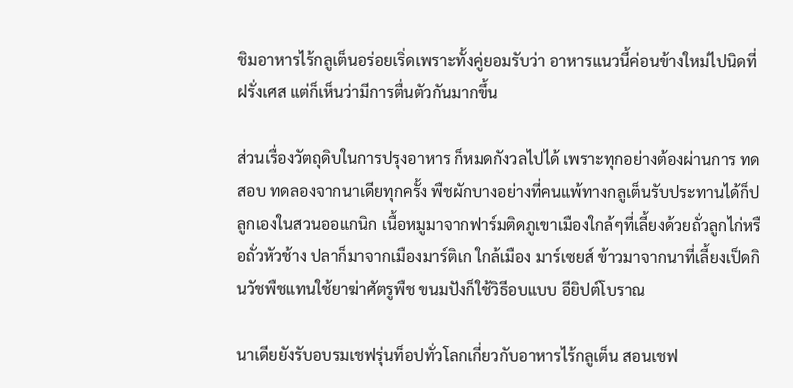ชิมอาหารไร้กลูเต็นอร่อยเริ่ดเพราะทั้งคู่ยอมรับว่า อาหารแนวนี้ค่อนข้างใหม่ไปนิดที่ฝรั่งเศส แต่ก็เห็นว่ามีการตื่นตัวกันมากขึ้น

ส่วนเรื่องวัตถุดิบในการปรุงอาหาร ก็หมดกังวลไปได้ เพราะทุกอย่างต้องผ่านการ ทดสอบ ทดลองจากนาเดียทุกครั้ง พืชผักบางอย่างที่คนแพ้ทางกลูเต็นรับประทานได้ก็ปลูกเองในสวนออแกนิก เนื้อหมูมาจากฟาร์มติดภูเขาเมืองใกล้ๆที่เลี้ยงด้วยถั่วลูกไก่หรือถั่วหัวช้าง ปลาก็มาจากเมืองมาร์ติเก ใกล้เมือง มาร์เซยส์ ข้าวมาจากนาที่เลี้ยงเป็ดกินวัชพืชแทนใช้ยาฆ่าศัตรูพืช ขนมปังก็ใช้วิธีอบแบบ อียิปต์โบราณ

นาเดียยังรับอบรมเชฟรุ่นท็อปทั่วโลกเกี่ยวกับอาหารไร้กลูเต็น สอนเชฟ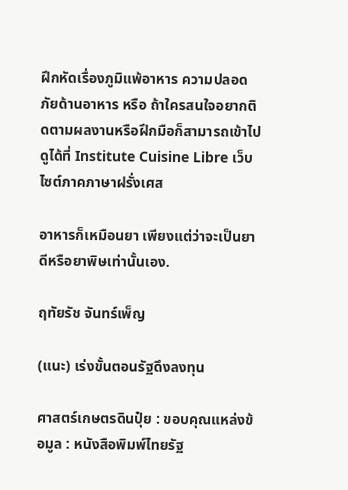ฝึกหัดเรื่องภูมิแพ้อาหาร ความปลอดภัยด้านอาหาร หรือ ถ้าใครสนใจอยากติดตามผลงานหรือฝึกมือก็สามารถเข้าไปดูได้ที่ Institute Cuisine Libre เว็บไซต์ภาคภาษาฝรั่งเศส

อาหารก็เหมือนยา เพียงแต่ว่าจะเป็นยาดีหรือยาพิษเท่านั้นเอง.

ฤทัยรัช จันทร์เพ็ญ

(แนะ) เร่งขั้นตอนรัฐดึงลงทุน

ศาสตร์เกษตรดินปุ๋ย : ขอบคุณแหล่งข้อมูล : หนังสือพิมพ์ไทยรัฐ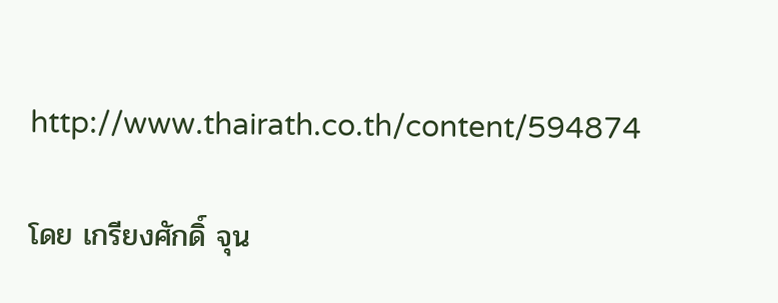http://www.thairath.co.th/content/594874

โดย เกรียงศักดิ์ จุน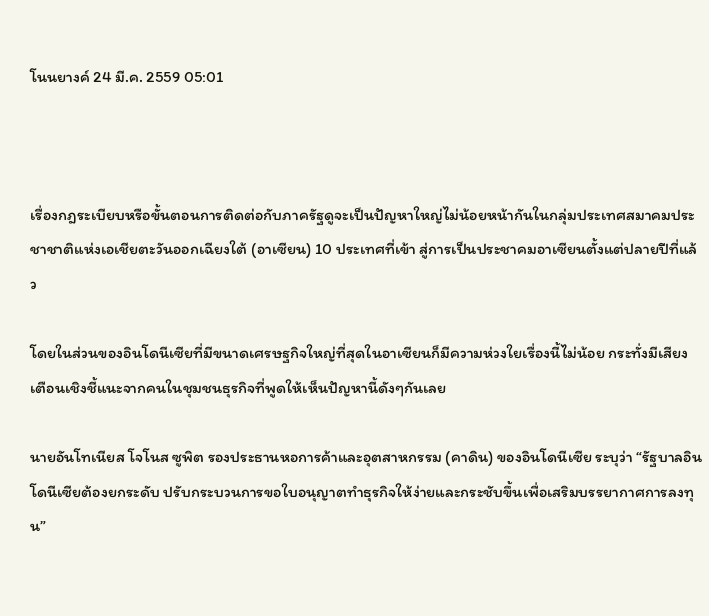โนนยางค์ 24 มี.ค. 2559 05:01



เรื่องกฎระเบียบหรือขั้นตอนการติดต่อกับภาครัฐดูจะเป็นปัญหาใหญ่ไม่น้อยหน้ากันในกลุ่มประเทศสมาคมประชาชาติแห่งเอเชียตะวันออกเฉียงใต้ (อาเซียน) 10 ประเทศที่เข้า สู่การเป็นประชาคมอาเซียนตั้งแต่ปลายปีที่แล้ว

โดยในส่วนของอินโดนีเซียที่มีขนาดเศรษฐกิจใหญ่ที่สุดในอาเซียนก็มีความห่วงใยเรื่องนี้ไม่น้อย กระทั่งมีเสียงเตือนเชิงชี้แนะจากคนในชุมชนธุรกิจที่พูดให้เห็นปัญหานี้ดังๆกันเลย

นายอันโทเนียส โจโนส ซูพิต รองประธานหอการค้าและอุตสาหกรรม (คาดิน) ของอินโดนีเซีย ระบุว่า “รัฐบาลอินโดนีเซียต้องยกระดับ ปรับกระบวนการขอใบอนุญาตทำธุรกิจให้ง่ายและกระชับขึ้นเพื่อเสริมบรรยากาศการลงทุน”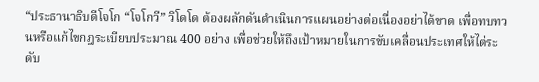“ประธานาธิบดีโจโก “โจโกวี” วิโดโด ต้องผลักดันดำเนินการแผนอย่างต่อเนื่องอย่าได้ขาด เพื่อทบทวนหรือแก้ไขกฎระเบียบประมาณ 400 อย่าง เพื่อช่วยให้ถึงเป้าหมายในการขับเคลื่อนประเทศให้ไต่ระดับ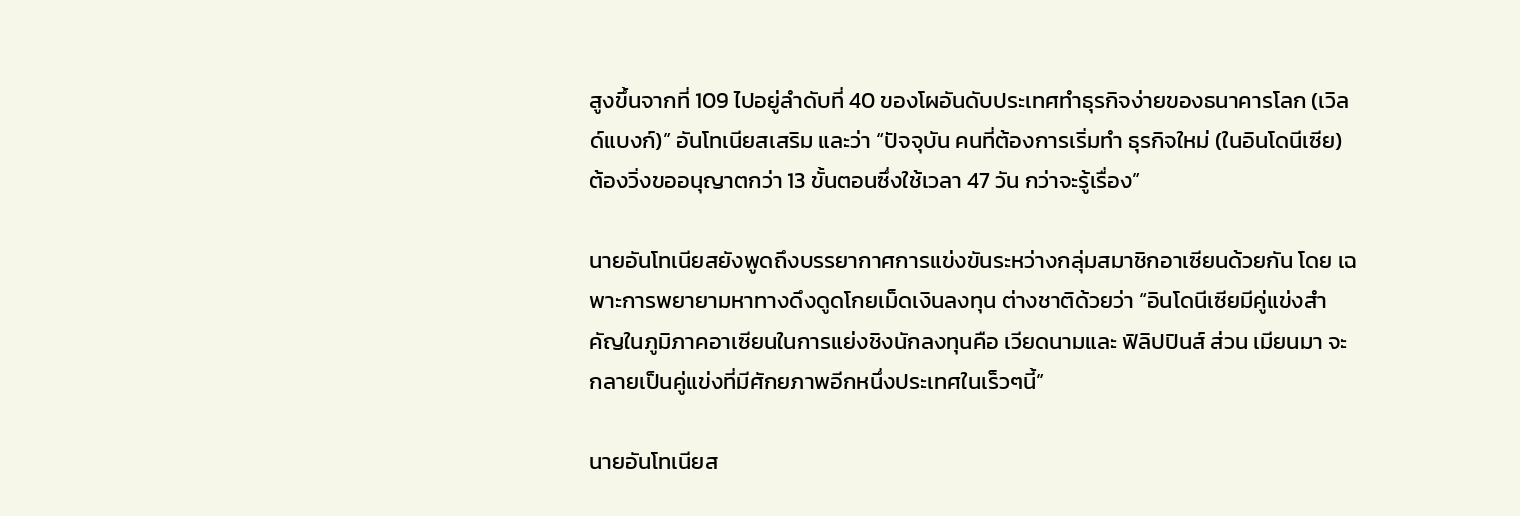สูงขึ้นจากที่ 109 ไปอยู่ลำดับที่ 40 ของโผอันดับประเทศทำธุรกิจง่ายของธนาคารโลก (เวิลด์แบงก์)” อันโทเนียสเสริม และว่า “ปัจจุบัน คนที่ต้องการเริ่มทำ ธุรกิจใหม่ (ในอินโดนีเซีย) ต้องวิ่งขออนุญาตกว่า 13 ขั้นตอนซึ่งใช้เวลา 47 วัน กว่าจะรู้เรื่อง”

นายอันโทเนียสยังพูดถึงบรรยากาศการแข่งขันระหว่างกลุ่มสมาชิกอาเซียนด้วยกัน โดย เฉพาะการพยายามหาทางดึงดูดโกยเม็ดเงินลงทุน ต่างชาติด้วยว่า “อินโดนีเซียมีคู่แข่งสำคัญในภูมิภาคอาเซียนในการแย่งชิงนักลงทุนคือ เวียดนามและ ฟิลิปปินส์ ส่วน เมียนมา จะกลายเป็นคู่แข่งที่มีศักยภาพอีกหนึ่งประเทศในเร็วๆนี้”

นายอันโทเนียส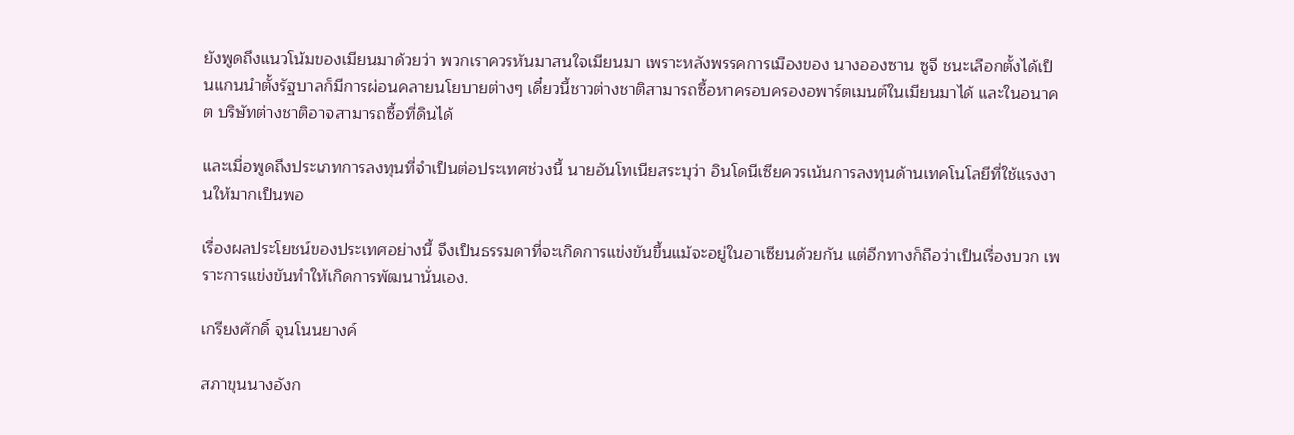ยังพูดถึงแนวโน้มของเมียนมาด้วยว่า พวกเราควรหันมาสนใจเมียนมา เพราะหลังพรรคการเมืองของ นางอองซาน ซูจี ชนะเลือกตั้งได้เป็นแกนนำตั้งรัฐบาลก็มีการผ่อนคลายนโยบายต่างๆ เดี๋ยวนี้ชาวต่างชาติสามารถซื้อหาครอบครองอพาร์ตเมนต์ในเมียนมาได้ และในอนาคต บริษัทต่างชาติอาจสามารถซื้อที่ดินได้

และเมื่อพูดถึงประเภทการลงทุนที่จำเป็นต่อประเทศช่วงนี้ นายอันโทเนียสระบุว่า อินโดนีเซียควรเน้นการลงทุนด้านเทคโนโลยีที่ใช้แรงงานให้มากเป็นพอ

เรื่องผลประโยชน์ของประเทศอย่างนี้ จึงเป็นธรรมดาที่จะเกิดการแข่งขันขึ้นแม้จะอยู่ในอาเซียนด้วยกัน แต่อีกทางก็ถือว่าเป็นเรื่องบวก เพราะการแข่งขันทำให้เกิดการพัฒนานั่นเอง.

เกรียงศักดิ์ จุนโนนยางค์

สภาขุนนางอังก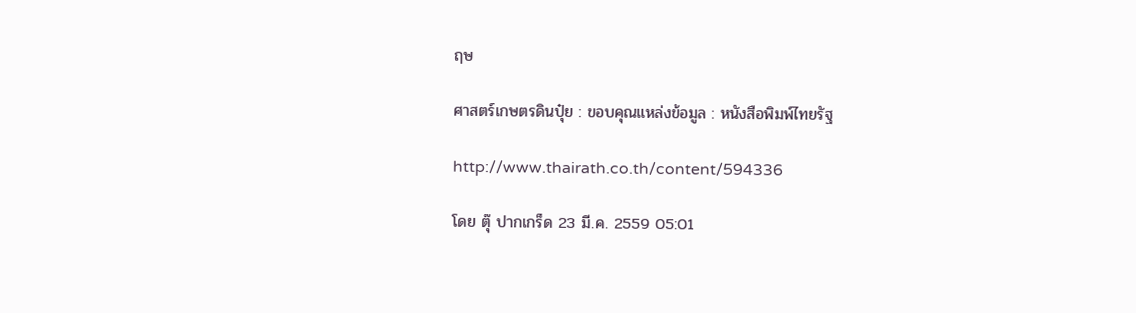ฤษ

ศาสตร์เกษตรดินปุ๋ย : ขอบคุณแหล่งข้อมูล : หนังสือพิมพ์ไทยรัฐ

http://www.thairath.co.th/content/594336

โดย ตุ๊ ปากเกร็ด 23 มี.ค. 2559 05:01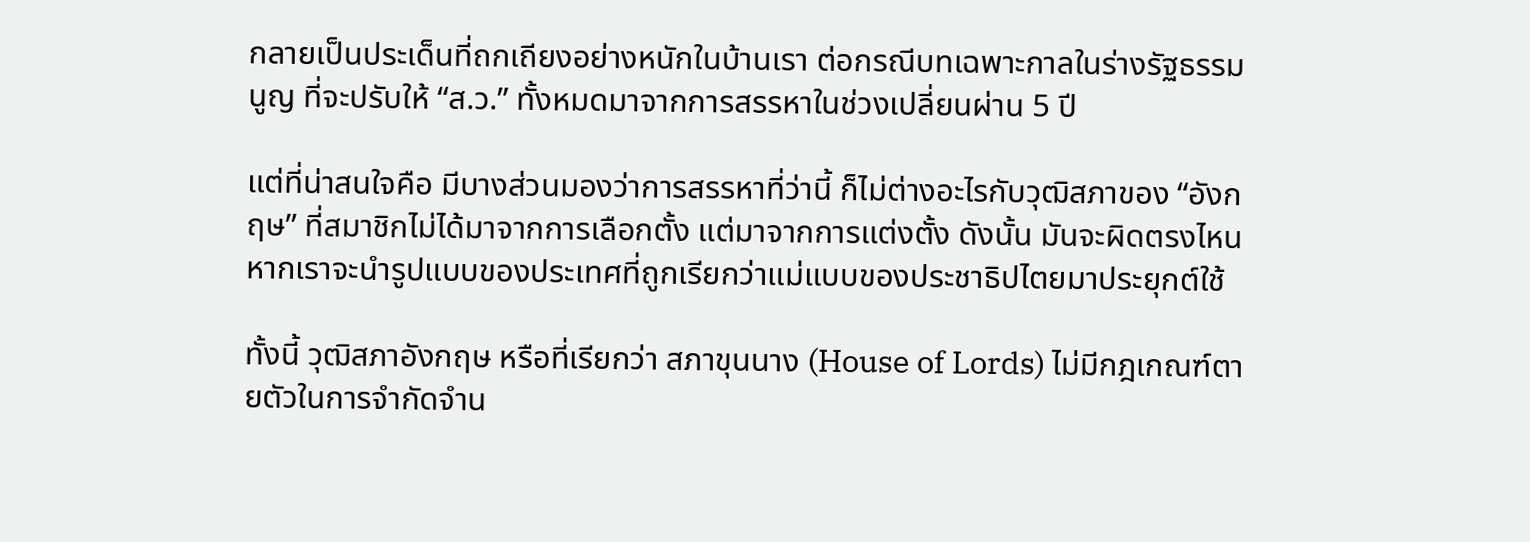กลายเป็นประเด็นที่ถกเถียงอย่างหนักในบ้านเรา ต่อกรณีบทเฉพาะกาลในร่างรัฐธรรมนูญ ที่จะปรับให้ “ส.ว.” ทั้งหมดมาจากการสรรหาในช่วงเปลี่ยนผ่าน 5 ปี

แต่ที่น่าสนใจคือ มีบางส่วนมองว่าการสรรหาที่ว่านี้ ก็ไม่ต่างอะไรกับวุฒิสภาของ “อังกฤษ” ที่สมาชิกไม่ได้มาจากการเลือกตั้ง แต่มาจากการแต่งตั้ง ดังนั้น มันจะผิดตรงไหนหากเราจะนำรูปแบบของประเทศที่ถูกเรียกว่าแม่แบบของประชาธิปไตยมาประยุกต์ใช้

ทั้งนี้ วุฒิสภาอังกฤษ หรือที่เรียกว่า สภาขุนนาง (House of Lords) ไม่มีกฎเกณฑ์ตายตัวในการจำกัดจำน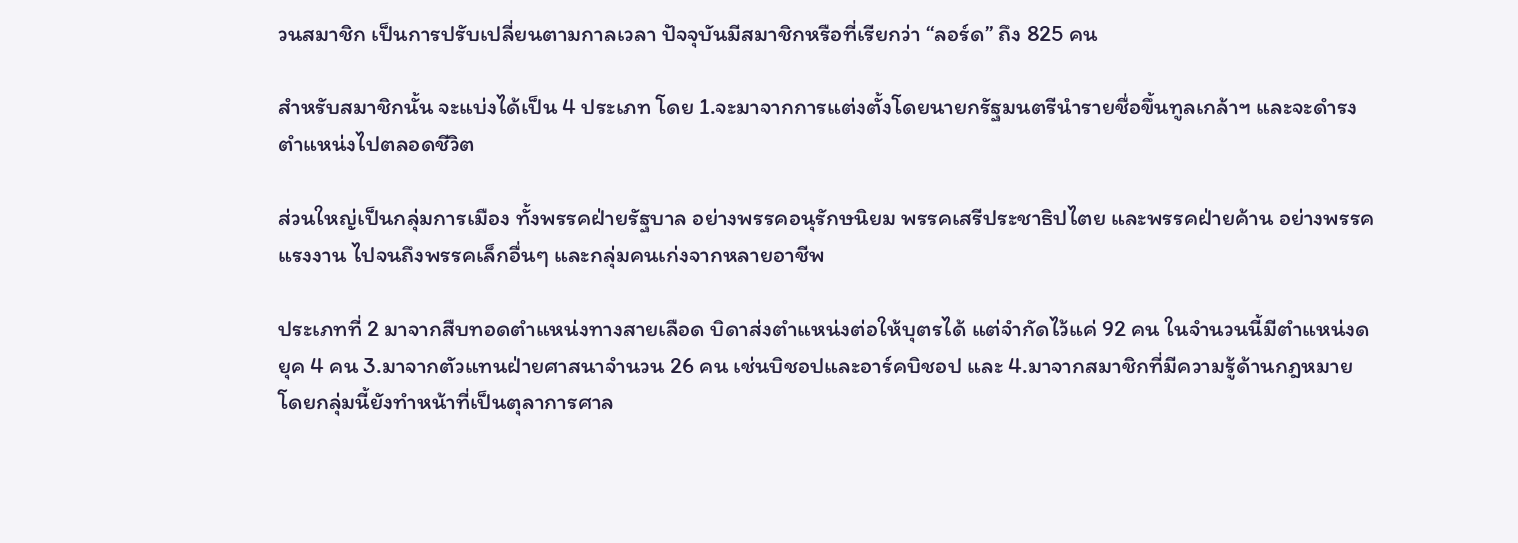วนสมาชิก เป็นการปรับเปลี่ยนตามกาลเวลา ปัจจุบันมีสมาชิกหรือที่เรียกว่า “ลอร์ด” ถึง 825 คน

สำหรับสมาชิกนั้น จะแบ่งได้เป็น 4 ประเภท โดย 1.จะมาจากการแต่งตั้งโดยนายกรัฐมนตรีนำรายชื่อขึ้นทูลเกล้าฯ และจะดำรงตำแหน่งไปตลอดชีวิต

ส่วนใหญ่เป็นกลุ่มการเมือง ทั้งพรรคฝ่ายรัฐบาล อย่างพรรคอนุรักษนิยม พรรคเสรีประชาธิปไตย และพรรคฝ่ายค้าน อย่างพรรคแรงงาน ไปจนถึงพรรคเล็กอื่นๆ และกลุ่มคนเก่งจากหลายอาชีพ

ประเภทที่ 2 มาจากสืบทอดตำแหน่งทางสายเลือด บิดาส่งตำแหน่งต่อให้บุตรได้ แต่จำกัดไว้แค่ 92 คน ในจำนวนนี้มีตำแหน่งดยุค 4 คน 3.มาจากตัวแทนฝ่ายศาสนาจำนวน 26 คน เช่นบิชอปและอาร์คบิชอป และ 4.มาจากสมาชิกที่มีความรู้ด้านกฎหมาย โดยกลุ่มนี้ยังทำหน้าที่เป็นตุลาการศาล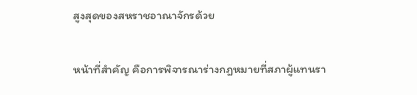สูงสุดของสหราชอาณาจักรด้วย

หน้าที่สำคัญ คือการพิจารณาร่างกฎหมายที่สภาผู้แทนรา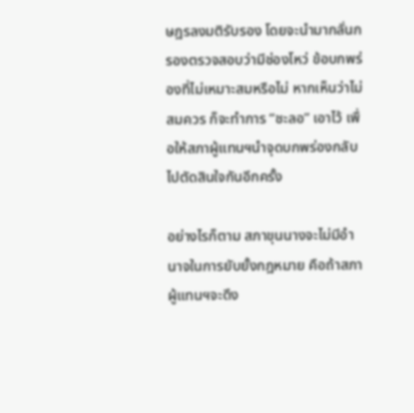ษฎรลงมติรับรอง โดยจะนำมากลั่นกรองตรวจสอบว่ามีช่องโหว่ ข้อบกพร่องที่ไม่เหมาะสมหรือไม่ หากเห็นว่าไม่สมควร ก็จะทำการ “ชะลอ” เอาไว้ เพื่อให้สภาผู้แทนฯนำจุดบกพร่องกลับไปตัดสินใจกันอีกครั้ง

อย่างไรก็ตาม สภาขุนนางจะไม่มีอำนาจในการยับยั้งกฎหมาย คือถ้าสภาผู้แทนฯจะดึง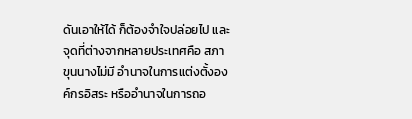ดันเอาให้ได้ ก็ต้องจำใจปล่อยไป และจุดที่ต่างจากหลายประเทศคือ สภาขุนนางไม่มี อำนาจในการแต่งตั้งองค์กรอิสระ หรืออำนาจในการถอ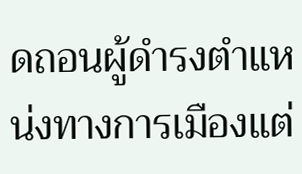ดถอนผู้ดำรงตำแหน่งทางการเมืองแต่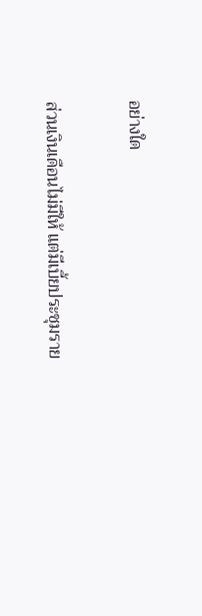อย่างใด

ส่วนเงินเดือนไม่มีให้ แต่มีเบี้ยประชุมราย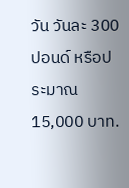วัน วันละ 300 ปอนด์ หรือประมาณ 15,000 บาท.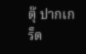ตุ๊ ปากเกร็ด